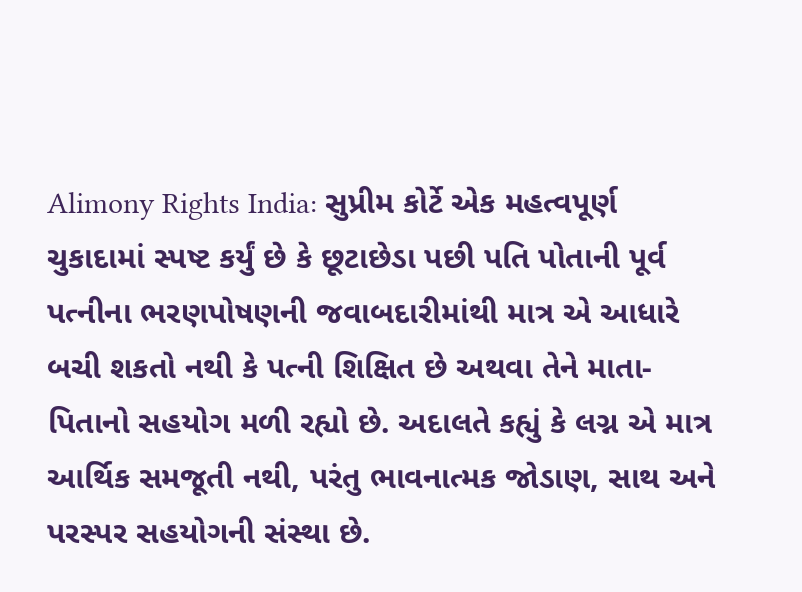Alimony Rights India: સુપ્રીમ કોર્ટે એક મહત્વપૂર્ણ ચુકાદામાં સ્પષ્ટ કર્યું છે કે છૂટાછેડા પછી પતિ પોતાની પૂર્વ પત્નીના ભરણપોષણની જવાબદારીમાંથી માત્ર એ આધારે બચી શકતો નથી કે પત્ની શિક્ષિત છે અથવા તેને માતા-પિતાનો સહયોગ મળી રહ્યો છે. અદાલતે કહ્યું કે લગ્ન એ માત્ર આર્થિક સમજૂતી નથી, પરંતુ ભાવનાત્મક જોડાણ, સાથ અને પરસ્પર સહયોગની સંસ્થા છે.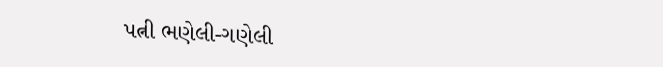પત્ની ભણેલી-ગણેલી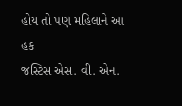હોય તો પણ મહિલાને આ હક
જસ્ટિસ એસ. વી. એન.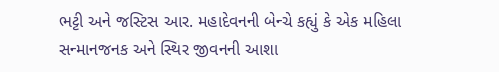ભટ્ટી અને જસ્ટિસ આર. મહાદેવનની બેન્ચે કહ્યું કે એક મહિલા સન્માનજનક અને સ્થિર જીવનની આશા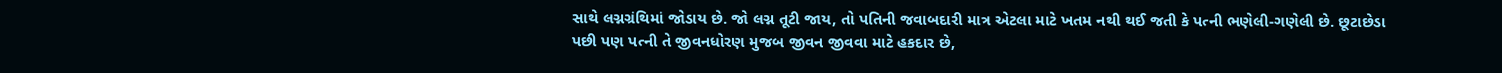સાથે લગ્નગ્રંથિમાં જોડાય છે. જો લગ્ન તૂટી જાય, તો પતિની જવાબદારી માત્ર એટલા માટે ખતમ નથી થઈ જતી કે પત્ની ભણેલી-ગણેલી છે. છૂટાછેડા પછી પણ પત્ની તે જીવનધોરણ મુજબ જીવન જીવવા માટે હકદાર છે,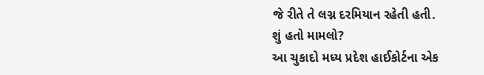જે રીતે તે લગ્ન દરમિયાન રહેતી હતી.
શું હતો મામલો?
આ ચુકાદો મધ્ય પ્રદેશ હાઈકોર્ટના એક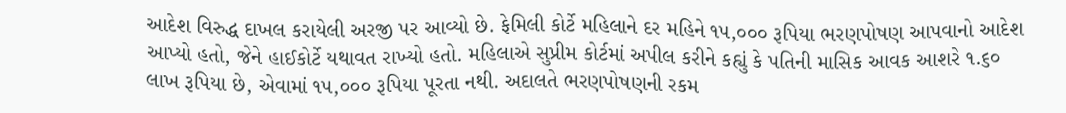આદેશ વિરુદ્ધ દાખલ કરાયેલી અરજી પર આવ્યો છે. ફેમિલી કોર્ટે મહિલાને દર મહિને ૧૫,૦૦૦ રૂપિયા ભરણપોષણ આપવાનો આદેશ આપ્યો હતો, જેને હાઈકોર્ટે યથાવત રાખ્યો હતો. મહિલાએ સુપ્રીમ કોર્ટમાં અપીલ કરીને કહ્યું કે પતિની માસિક આવક આશરે ૧.૬૦ લાખ રૂપિયા છે, એવામાં ૧૫,૦૦૦ રૂપિયા પૂરતા નથી. અદાલતે ભરણપોષણની રકમ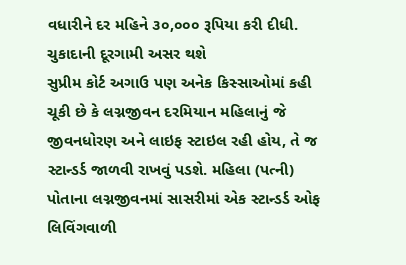વધારીને દર મહિને ૩૦,૦૦૦ રૂપિયા કરી દીધી.
ચુકાદાની દૂરગામી અસર થશે
સુપ્રીમ કોર્ટ અગાઉ પણ અનેક કિસ્સાઓમાં કહી ચૂકી છે કે લગ્નજીવન દરમિયાન મહિલાનું જે જીવનધોરણ અને લાઇફ સ્ટાઇલ રહી હોય, તે જ સ્ટાન્ડર્ડ જાળવી રાખવું પડશે. મહિલા (પત્ની) પોતાના લગ્નજીવનમાં સાસરીમાં એક સ્ટાન્ડર્ડ ઓફ લિવિંગવાળી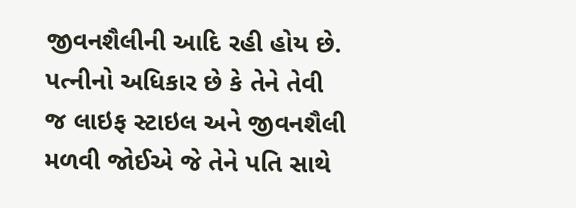જીવનશૈલીની આદિ રહી હોય છે. પત્નીનો અધિકાર છે કે તેને તેવી જ લાઇફ સ્ટાઇલ અને જીવનશૈલી મળવી જોઈએ જે તેને પતિ સાથે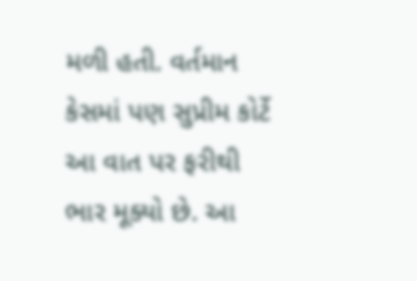મળી હતી. વર્તમાન કેસમાં પણ સુપ્રીમ કોર્ટે આ વાત પર ફરીથી ભાર મૂક્યો છે. આ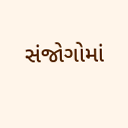સંજોગોમાં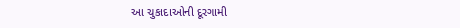આ ચુકાદાઓની દૂરગામી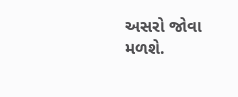અસરો જોવા મળશે.